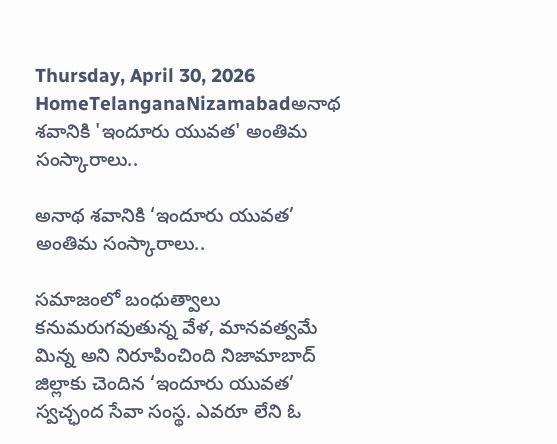Thursday, April 30, 2026
HomeTelanganaNizamabadఅనాథ శవానికి 'ఇందూరు యువత' అంతిమ సంస్కారాలు..

అనాథ శవానికి ‘ఇందూరు యువత’ అంతిమ సంస్కారాలు..

సమాజంలో బంధుత్వాలు కనుమరుగవుతున్న వేళ, మానవత్వమే మిన్న అని నిరూపించింది నిజామాబాద్‌ జిల్లాకు చెందిన ‘ఇందూరు యువత’ స్వచ్ఛంద సేవా సంస్థ. ఎవరూ లేని ఓ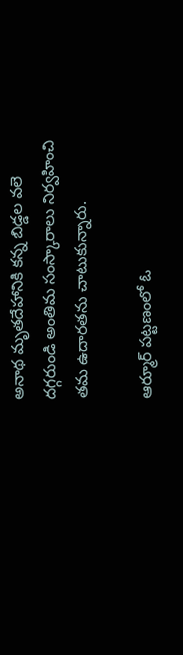అనాథ మృతదేహానికి కన్న బిడ్డల వలె దగ్గరుండి అంతిమ సంస్కారాలు నిర్వహించి తమ ఉదారతను చాటుకున్నారు.

ఆర్మూర్ పట్టణంలో ఓ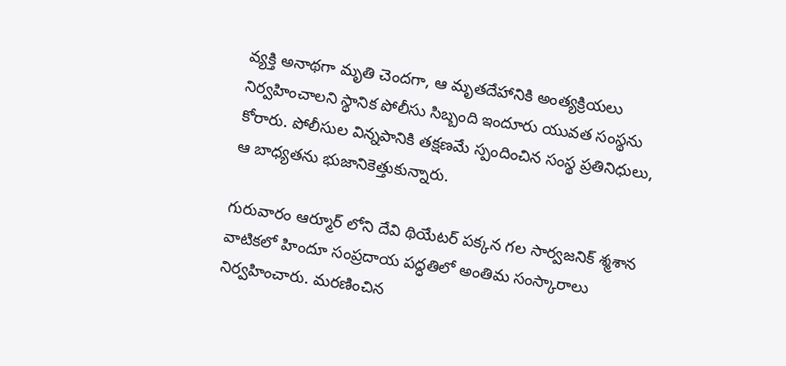వ్యక్తి అనాథగా మృతి చెందగా, ఆ మృతదేహానికి అంత్యక్రియలు నిర్వహించాలని స్థానిక పోలీసు సిబ్బంది ఇందూరు యువత సంస్థను కోరారు. పోలీసుల విన్నపానికి తక్షణమే స్పందించిన సంస్థ ప్రతినిధులు, ఆ బాధ్యతను భుజానికెత్తుకున్నారు.

గురువారం ఆర్మూర్ లోని దేవి థియేటర్ పక్కన గల సార్వజనిక్ శ్మశాన వాటికలో హిందూ సంప్రదాయ పద్ధతిలో అంతిమ సంస్కారాలు నిర్వహించారు. మరణించిన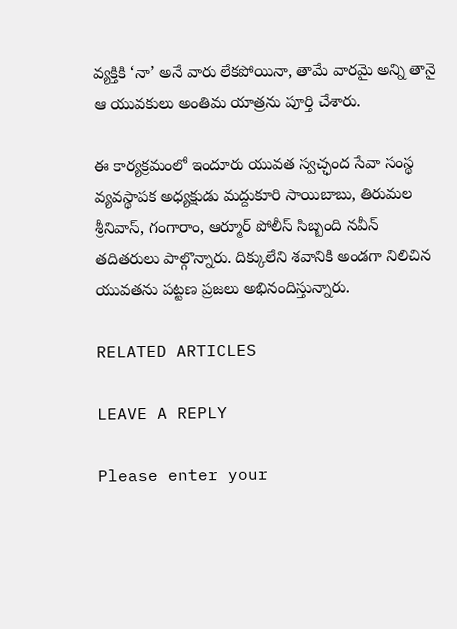వ్యక్తికి ‘నా’ అనే వారు లేకపోయినా, తామే వారమై అన్ని తానై ఆ యువకులు అంతిమ యాత్రను పూర్తి చేశారు.

ఈ కార్యక్రమంలో ఇందూరు యువత స్వచ్ఛంద సేవా సంస్థ వ్యవస్థాపక అధ్యక్షుడు మద్దుకూరి సాయిబాబు, తిరుమల శ్రీనివాస్, గంగారాం, ఆర్మూర్ పోలీస్ సిబ్బంది నవీన్ తదితరులు పాల్గొన్నారు. దిక్కులేని శవానికి అండగా నిలిచిన యువతను పట్టణ ప్రజలు అభినందిస్తున్నారు.

RELATED ARTICLES

LEAVE A REPLY

Please enter your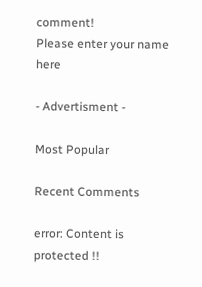comment!
Please enter your name here

- Advertisment -

Most Popular

Recent Comments

error: Content is protected !!